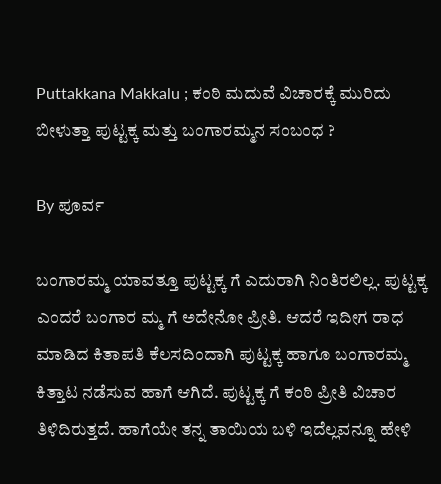Puttakkana Makkalu ; ಕಂಠಿ ಮದುವೆ ವಿಚಾರಕ್ಕೆ ಮುರಿದು ಬೀಳುತ್ತಾ ಪುಟ್ಟಕ್ಕ ಮತ್ತು ಬಂಗಾರಮ್ಮನ ಸಂಬಂಧ ?

By ಪೂರ್ವ

ಬಂಗಾರಮ್ಮ ಯಾವತ್ತೂ ಪುಟ್ಟಕ್ಕ ಗೆ ಎದುರಾಗಿ ನಿಂತಿರಲಿಲ್ಲ. ಪುಟ್ಟಕ್ಕ ಎಂದರೆ ಬಂಗಾರ ಮ್ಮ ಗೆ ಅದೇನೋ ಪ್ರೀತಿ. ಆದರೆ ಇದೀಗ ರಾಧ ಮಾಡಿದ ಕಿತಾಪತಿ ಕೆಲಸದಿಂದಾಗಿ ಪುಟ್ಟಕ್ಕ ಹಾಗೂ ಬಂಗಾರಮ್ಮ ಕಿತ್ತಾಟ ನಡೆಸುವ ಹಾಗೆ ಆಗಿದೆ. ಪುಟ್ಟಕ್ಕ ಗೆ ಕಂಠಿ ಪ್ರೀತಿ ವಿಚಾರ ತಿಳಿದಿರುತ್ತದೆ. ಹಾಗೆಯೇ ತನ್ನ ತಾಯಿಯ ಬಳಿ ಇದೆಲ್ಲವನ್ನೂ ಹೇಳಿ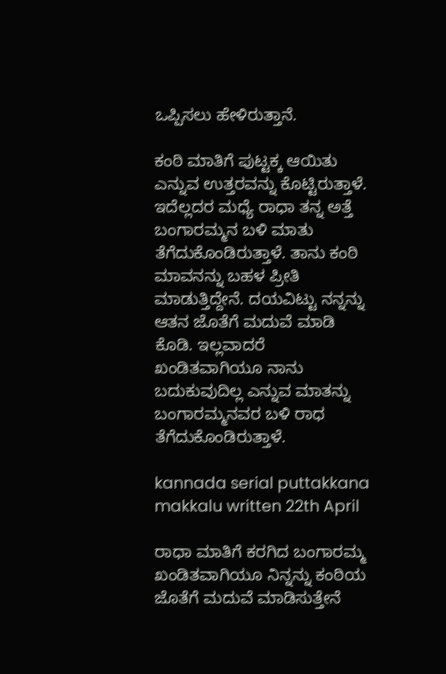ಒಪ್ಪಿಸಲು ಹೇಳಿರುತ್ತಾನೆ.

ಕಂಠಿ ಮಾತಿಗೆ ಪುಟ್ಟಕ್ಕ ಆಯಿತು ಎನ್ನುವ ಉತ್ತರವನ್ನು ಕೊಟ್ಟಿರುತ್ತಾಳೆ. ಇದೆಲ್ಲದರ ಮಧ್ಯೆ ರಾಧಾ ತನ್ನ ಅತ್ತೆ ಬಂಗಾರಮ್ಮನ ಬಳಿ ಮಾತು ತೆಗೆದುಕೊಂಡಿರುತ್ತಾಳೆ. ತಾನು ಕಂಠಿ ಮಾವನನ್ನು ಬಹಳ ಪ್ರೀತಿ ಮಾಡುತ್ತಿದ್ದೇನೆ. ದಯವಿಟ್ಟು ನನ್ನನ್ನು ಆತನ ಜೊತೆಗೆ ಮದುವೆ ಮಾಡಿ ಕೊಡಿ. ಇಲ್ಲವಾದರೆ ಖಂಡಿತವಾಗಿಯೂ ನಾನು ಬದುಕುವುದಿಲ್ಲ ಎನ್ನುವ ಮಾತನ್ನು ಬಂಗಾರಮ್ಮನವರ ಬಳಿ ರಾಧ ತೆಗೆದುಕೊಂಡಿರುತ್ತಾಳೆ.

kannada serial puttakkana makkalu written 22th April

ರಾಧಾ ಮಾತಿಗೆ ಕರಗಿದ ಬಂಗಾರಮ್ಮ ಖಂಡಿತವಾಗಿಯೂ ನಿನ್ನನ್ನು ಕಂಠಿಯ ಜೊತೆಗೆ ಮದುವೆ ಮಾಡಿಸುತ್ತೇನೆ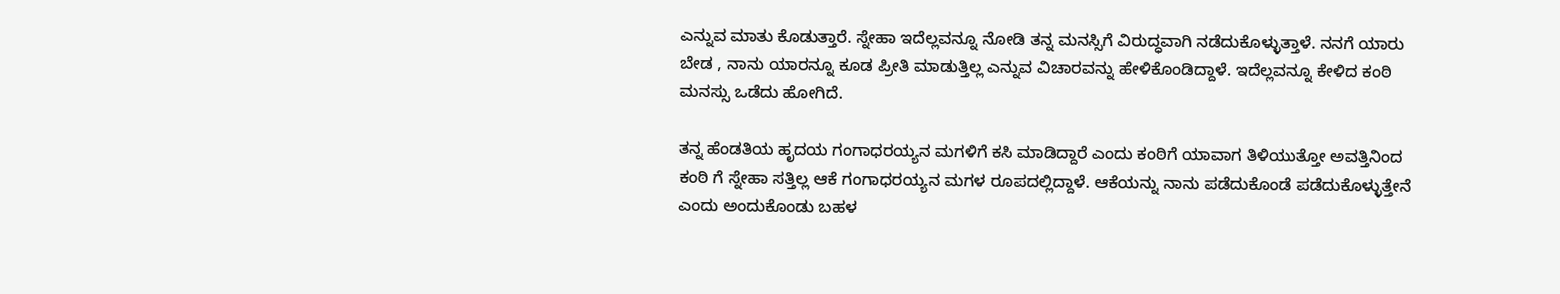ಎನ್ನುವ ಮಾತು ಕೊಡುತ್ತಾರೆ. ಸ್ನೇಹಾ ಇದೆಲ್ಲವನ್ನೂ ನೋಡಿ ತನ್ನ ಮನಸ್ಸಿಗೆ ವಿರುದ್ಧವಾಗಿ ನಡೆದುಕೊಳ್ಳುತ್ತಾಳೆ. ನನಗೆ ಯಾರು ಬೇಡ , ನಾನು ಯಾರನ್ನೂ ಕೂಡ ಪ್ರೀತಿ ಮಾಡುತ್ತಿಲ್ಲ ಎನ್ನುವ ವಿಚಾರವನ್ನು ಹೇಳಿಕೊಂಡಿದ್ದಾಳೆ. ಇದೆಲ್ಲವನ್ನೂ ಕೇಳಿದ ಕಂಠಿ ಮನಸ್ಸು ಒಡೆದು ಹೋಗಿದೆ.

ತನ್ನ ಹೆಂಡತಿಯ ಹೃದಯ ಗಂಗಾಧರಯ್ಯನ ಮಗಳಿಗೆ ಕಸಿ ಮಾಡಿದ್ದಾರೆ ಎಂದು ಕಂಠಿಗೆ ಯಾವಾಗ ತಿಳಿಯುತ್ತೋ ಅವತ್ತಿನಿಂದ ಕಂಠಿ ಗೆ ಸ್ನೇಹಾ ಸತ್ತಿಲ್ಲ ಆಕೆ ಗಂಗಾಧರಯ್ಯನ ಮಗಳ ರೂಪದಲ್ಲಿದ್ದಾಳೆ. ಆಕೆಯನ್ನು ನಾನು ಪಡೆದುಕೊಂಡೆ ಪಡೆದುಕೊಳ್ಳುತ್ತೇನೆ ಎಂದು ಅಂದುಕೊಂಡು ಬಹಳ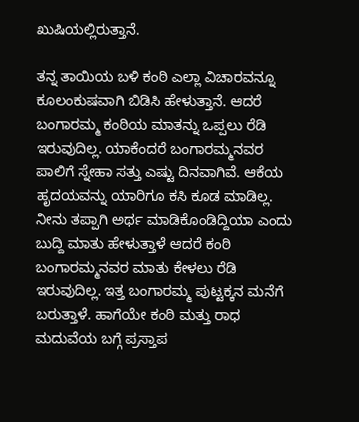ಖುಷಿಯಲ್ಲಿರುತ್ತಾನೆ.

ತನ್ನ ತಾಯಿಯ ಬಳಿ ಕಂಠಿ ಎಲ್ಲಾ ವಿಚಾರವನ್ನೂ ಕೂಲಂಕುಷವಾಗಿ ಬಿಡಿಸಿ ಹೇಳುತ್ತಾನೆ. ಆದರೆ ಬಂಗಾರಮ್ಮ ಕಂಠಿಯ ಮಾತನ್ನು ಒಪ್ಪಲು ರೆಡಿ ಇರುವುದಿಲ್ಲ. ಯಾಕೆಂದರೆ ಬಂಗಾರಮ್ಮನವರ ಪಾಲಿಗೆ ಸ್ನೇಹಾ ಸತ್ತು ಎಷ್ಟು ದಿನವಾಗಿವೆ. ಆಕೆಯ ಹೃದಯವನ್ನು ಯಾರಿಗೂ ಕಸಿ ಕೂಡ ಮಾಡಿಲ್ಲ. ನೀನು ತಪ್ಪಾಗಿ ಅರ್ಥ ಮಾಡಿಕೊಂಡಿದ್ದಿಯಾ ಎಂದು ಬುದ್ದಿ ಮಾತು ಹೇಳುತ್ತಾಳೆ ಆದರೆ ಕಂಠಿ ಬಂಗಾರಮ್ಮನವರ ಮಾತು ಕೇಳಲು ರೆಡಿ ಇರುವುದಿಲ್ಲ. ಇತ್ತ ಬಂಗಾರಮ್ಮ ಪುಟ್ಟಕ್ಕನ ಮನೆಗೆ ಬರುತ್ತಾಳೆ. ಹಾಗೆಯೇ ಕಂಠಿ ಮತ್ತು ರಾಧ ಮದುವೆಯ ಬಗ್ಗೆ ಪ್ರಸ್ತಾಪ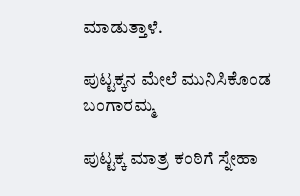ಮಾಡುತ್ತಾಳೆ.

ಪುಟ್ಟಕ್ಕನ ಮೇಲೆ ಮುನಿಸಿಕೊಂಡ ಬಂಗಾರಮ್ಮ

ಪುಟ್ಟಕ್ಕ ಮಾತ್ರ ಕಂಠಿಗೆ ಸ್ನೇಹಾ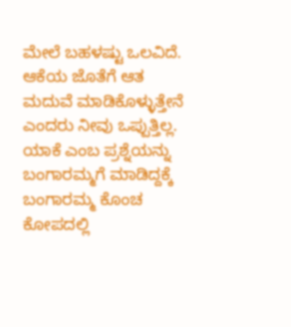ಮೇಲೆ ಬಹಳಷ್ಟು ಒಲವಿದೆ. ಆಕೆಯ ಜೊತೆಗೆ ಆತ ಮದುವೆ ಮಾಡಿಕೊಳ್ಳುತ್ತೇನೆ ಎಂದರು ನೀವು ಒಪ್ಪುತ್ತಿಲ್ಲ. ಯಾಕೆ ಎಂಬ ಪ್ರಶ್ನೆಯನ್ನು ಬಂಗಾರಮ್ಮಗೆ ಮಾಡಿದ್ದಕ್ಕೆ ಬಂಗಾರಮ್ಮ ಕೊಂಚ ಕೋಪದಲ್ಲಿ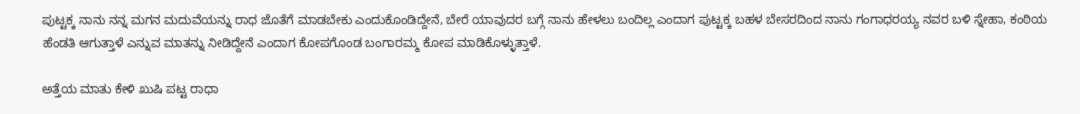ಪುಟ್ಟಕ್ಕ ನಾನು ನನ್ನ ಮಗನ ಮದುವೆಯನ್ನು ರಾಧ ಜೊತೆಗೆ ಮಾಡಬೇಕು ಎಂದುಕೊಂಡಿದ್ದೇನೆ, ಬೇರೆ ಯಾವುದರ ಬಗ್ಗೆ ನಾನು ಹೇಳಲು ಬಂದಿಲ್ಲ ಎಂದಾಗ ಪುಟ್ಟಕ್ಕ ಬಹಳ ಬೇಸರದಿಂದ ನಾನು ಗಂಗಾಧರಯ್ಯ ನವರ ಬಳಿ ಸ್ನೇಹಾ, ಕಂಠಿಯ ಹೆಂಡತಿ ಆಗುತ್ತಾಳೆ ಎನ್ನುವ ಮಾತನ್ನು ನೀಡಿದ್ದೇನೆ ಎಂದಾಗ ಕೋಪಗೊಂಡ ಬಂಗಾರಮ್ಮ ಕೋಪ ಮಾಡಿಕೊಳ್ಳುತ್ತಾಳೆ.

ಅತ್ತೆಯ ಮಾತು ಕೇಳಿ ಖುಷಿ ಪಟ್ಟ ರಾಧಾ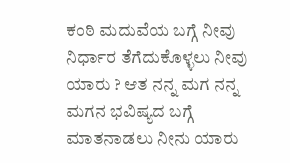ಕಂಠಿ ಮದುವೆಯ ಬಗ್ಗೆ ನೀವು ನಿರ್ಧಾರ ತೆಗೆದುಕೊಳ್ಳಲು ನೀವು ಯಾರು ? ಆತ ನನ್ನ ಮಗ ನನ್ನ ಮಗನ ಭವಿಷ್ಯದ ಬಗ್ಗೆ ಮಾತನಾಡಲು ನೀನು ಯಾರು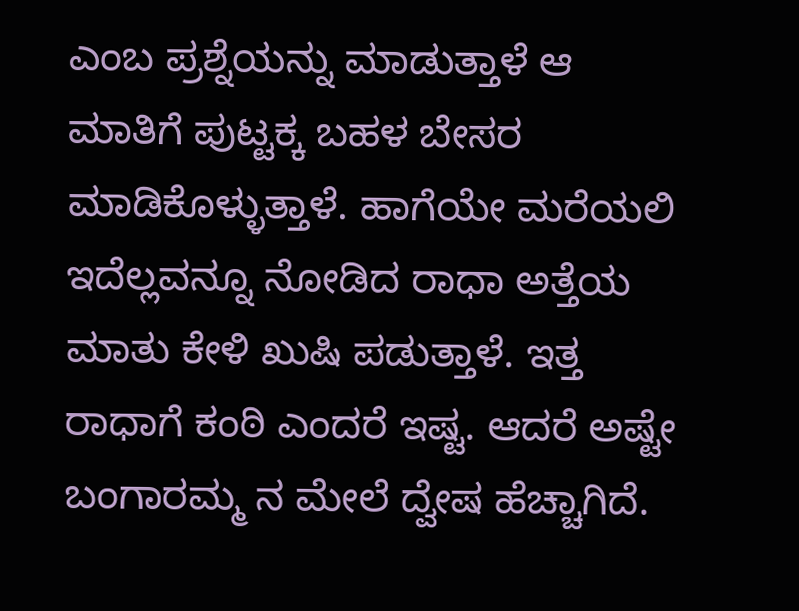ಎಂಬ ಪ್ರಶ್ನೆಯನ್ನು ಮಾಡುತ್ತಾಳೆ ಆ ಮಾತಿಗೆ ಪುಟ್ಟಕ್ಕ ಬಹಳ ಬೇಸರ ಮಾಡಿಕೊಳ್ಳುತ್ತಾಳೆ. ಹಾಗೆಯೇ ಮರೆಯಲಿ ಇದೆಲ್ಲವನ್ನೂ ನೋಡಿದ ರಾಧಾ ಅತ್ತೆಯ ಮಾತು ಕೇಳಿ ಖುಷಿ ಪಡುತ್ತಾಳೆ. ಇತ್ತ ರಾಧಾಗೆ ಕಂಠಿ ಎಂದರೆ ಇಷ್ಟ. ಆದರೆ ಅಷ್ಟೇ ಬಂಗಾರಮ್ಮ ನ ಮೇಲೆ ದ್ವೇಷ ಹೆಚ್ಚಾಗಿದೆ.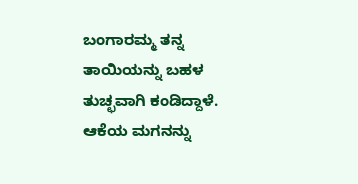ಬಂಗಾರಮ್ಮ ತನ್ನ ತಾಯಿಯನ್ನು ಬಹಳ ತುಚ್ಛವಾಗಿ ಕಂಡಿದ್ದಾಳೆ. ಆಕೆಯ ಮಗನನ್ನು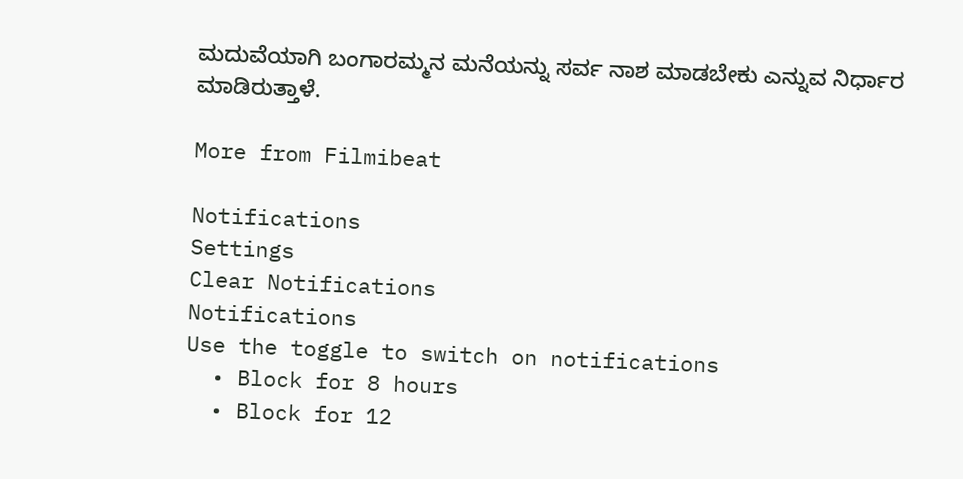ಮದುವೆಯಾಗಿ ಬಂಗಾರಮ್ಮನ ಮನೆಯನ್ನು ಸರ್ವ ನಾಶ ಮಾಡಬೇಕು ಎನ್ನುವ ನಿರ್ಧಾರ ಮಾಡಿರುತ್ತಾಳೆ.

More from Filmibeat

Notifications
Settings
Clear Notifications
Notifications
Use the toggle to switch on notifications
  • Block for 8 hours
  • Block for 12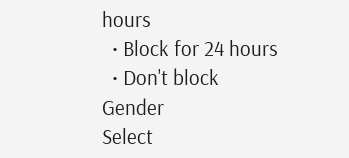hours
  • Block for 24 hours
  • Don't block
Gender
Select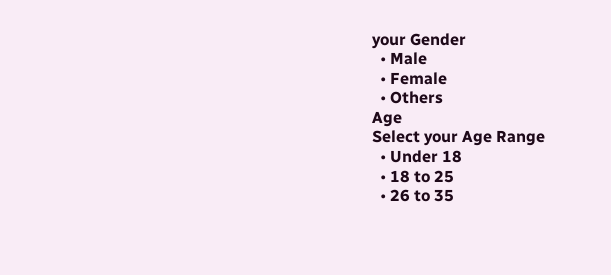your Gender
  • Male
  • Female
  • Others
Age
Select your Age Range
  • Under 18
  • 18 to 25
  • 26 to 35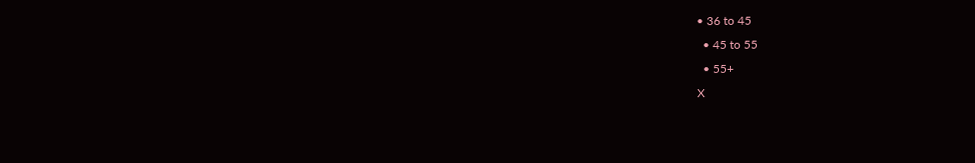• 36 to 45
  • 45 to 55
  • 55+
X